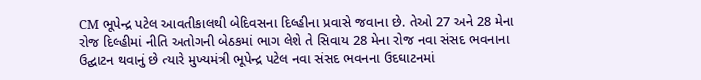CM ભૂપેન્દ્ર પટેલ આવતીકાલથી બેદિવસના દિલ્હીના પ્રવાસે જવાના છે. તેઓ 27 અને 28 મેના રોજ દિલ્હીમાં નીતિ અતોગની બેઠકમાં ભાગ લેશે તે સિવાય 28 મેના રોજ નવા સંસદ ભવનાના ઉદ્ઘાટન થવાનું છે ત્યારે મુખ્યમંત્રી ભૂપેન્દ્ર પટેલ નવા સંસદ ભવનના ઉદઘાટનમાં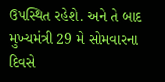ઉપસ્થિત રહેશે. અને તે બાદ મુખ્યમંત્રી 29 મે સોમવારના દિવસે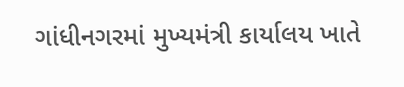ગાંધીનગરમાં મુખ્યમંત્રી કાર્યાલય ખાતે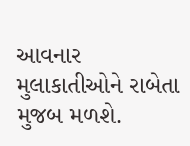આવનાર મુલાકાતીઓને રાબેતા મુજબ મળશે.